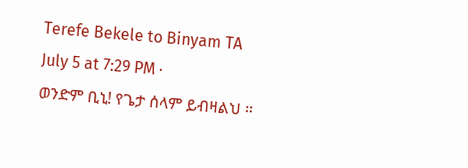Terefe Bekele to Binyam TA
July 5 at 7:29 PM ·
ወንድም ቢኒ! የጌታ ሰላም ይብዛልህ ።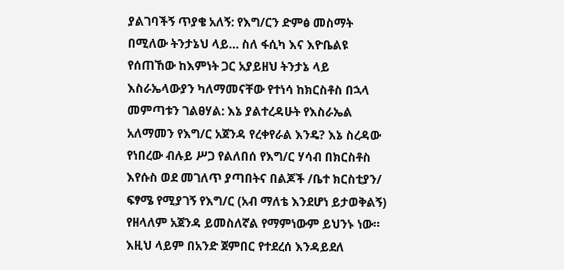ያልገባችኝ ጥያቄ አለኝ: የእግ/ርን ድምፅ መስማት በሚለው ትንታኔህ ላይ… ስለ ፋሲካ እና እዮቤልዩ የሰጠኸው ከእምነት ጋር አያይዘህ ትንታኔ ላይ እስራኤላውያን ካለማመናቸው የተነሳ ከክርስቶስ በኋላ መምጣቱን ገልፀሃል: እኔ ያልተረዳሁት የእስራኤል አለማመን የእግ/ር አጀንዳ የረቀየራል እንዴ? እኔ ስረዳው የነበረው ብሉይ ሥጋ የልለበሰ የእግ/ር ሃሳብ በክርስቶስ እየሱስ ወደ መገለጥ ያጣበትና በልጆች /ቤተ ክርስቲያን/ ፍፃሜ የሚያገኝ የእግ/ር (አብ ማለቴ እንደሆነ ይታወቅልኝ) የዘላለም አጀንዳ ይመስለኛል የማምነውም ይህንኑ ነው። እዚህ ላይም በአንድ ጀምበር የተደረሰ እንዳይደለ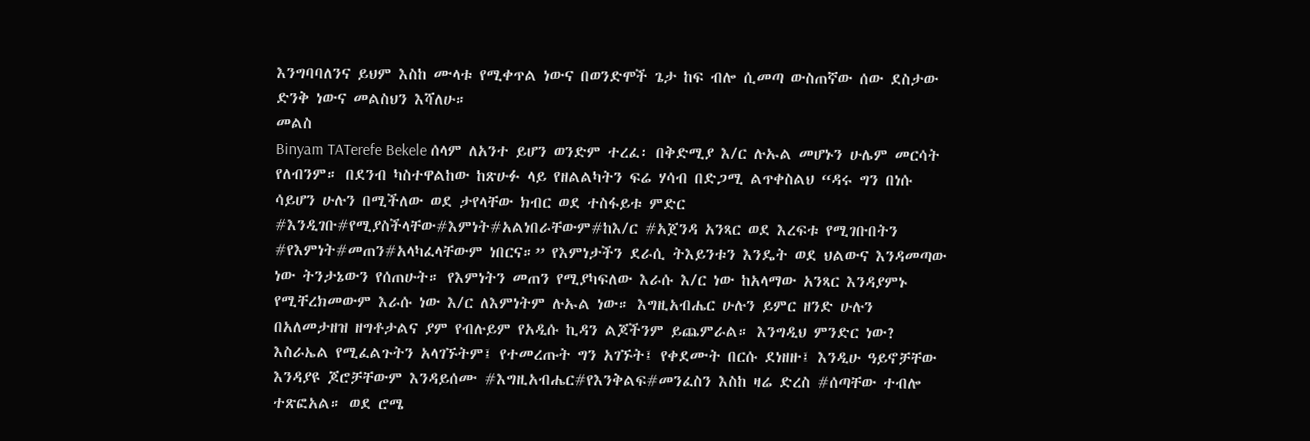እንግባባለንና ይህም እስከ ሙላቱ የሚቀጥል ነውና በወንድሞች ጌታ ከፍ ብሎ ሲመጣ ውስጠኛው ሰው ደስታው ድንቅ ነውና መልስህን እሻለሁ።
መልስ
Binyam TATerefe Bekele ሰላም ለአንተ ይሆን ወንድም ተረፈ፡ በቅድሚያ እ/ር ሉኡል መሆኑን ሁሌም መርሳት የለብንም። በደንብ ካስተዋልከው ከጽሁፉ ላይ የዘልልካትን ፍሬ ሃሳብ በድጋሚ ልጥቀስልህ “ዳሩ ግን በነሱ ሳይሆን ሁሉን በሚችለው ወደ ታየላቸው ክብር ወደ ተስፋይቱ ምድር #እንዲገቡ#የሚያስችላቸው#እምነት#አልነበራቸውም#ከእ/ር #አጀንዳ አንጻር ወደ እረፍቱ የሚገቡበትን #የእምነት#መጠን#አላካፈላቸውም ነበርና።” የእምነታችን ደራሲ ትእይንቱን እንዴት ወደ ህልውና እንዳመጣው ነው ትንታኔውን የሰጠሁት። የእምነትን መጠን የሚያካፍለው እራሱ እ/ር ነው ከአላማው አንጻር እንዳያምኑ የሚቸረክመውም እራሱ ነው እ/ር ለእምነትም ሉኡል ነው። እግዚአብሔር ሁሉን ይምር ዘንድ ሁሉን በአለመታዘዝ ዘግቶታልና ያም የብሉይም የአዲሱ ኪዳን ልጆችንም ይጨምራል። እንግዲህ ምንድር ነው? እስራኤል የሚፈልጉትን አላገኙትም፤ የተመረጡት ግን አገኙት፤ የቀደሙት በርሱ ደነዘዙ፤ እንዲሁ ዓይኖቻቸው እንዳያዩ ጆሮቻቸውም እንዳይሰሙ #እግዚአብሔር#የእንቅልፍ#መንፈስን እስከ ዛሬ ድረስ #ሰጣቸው ተብሎ ተጽፎአል። ወደ ሮሜ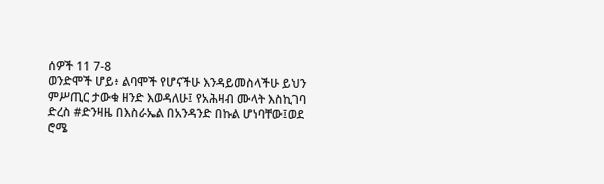ሰዎች 11 7-8
ወንድሞች ሆይ፥ ልባሞች የሆናችሁ እንዳይመስላችሁ ይህን ምሥጢር ታውቁ ዘንድ እወዳለሁ፤ የአሕዛብ ሙላት እስኪገባ ድረስ #ድንዛዜ በእስራኤል በአንዳንድ በኩል ሆነባቸው፤ወደ ሮሜ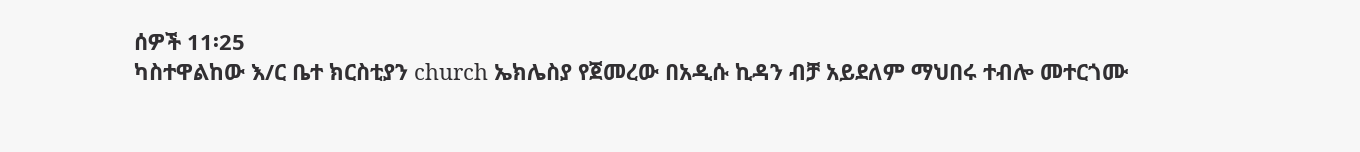ሰዎች 11፡25
ካስተዋልከው እ/ር ቤተ ክርስቲያን church ኤክሌስያ የጀመረው በአዲሱ ኪዳን ብቻ አይደለም ማህበሩ ተብሎ መተርጎሙ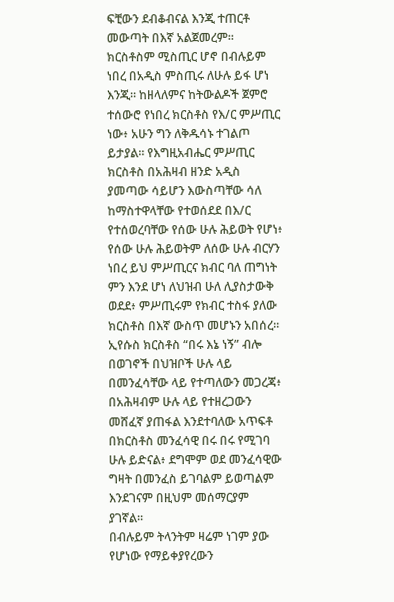ፍቺውን ደብቆብናል እንጂ ተጠርቶ መውጣት በእኛ አልጀመረም። ክርስቶስም ሚስጢር ሆኖ በብሉይም ነበረ በአዲስ ምስጢሩ ለሁሉ ይፋ ሆነ እንጂ። ከዘላለምና ከትውልዶች ጀምሮ ተሰውሮ የነበረ ክርስቶስ የእ/ር ምሥጢር ነው፥ አሁን ግን ለቅዱሳኑ ተገልጦ ይታያል። የእግዚአብሔር ምሥጢር ክርስቶስ በአሕዛብ ዘንድ አዲስ ያመጣው ሳይሆን እውስጣቸው ሳለ ከማስተዋላቸው የተወሰደደ በእ/ር የተሰወረባቸው የሰው ሁሉ ሕይወት የሆነ፥ የሰው ሁሉ ሕይወትም ለሰው ሁሉ ብርሃን ነበረ ይህ ምሥጢርና ክብር ባለ ጠግነት ምን እንደ ሆነ ለህዝብ ሁለ ሊያስታውቅ ወደደ፥ ምሥጢሩም የክብር ተስፋ ያለው ክርስቶስ በእኛ ውስጥ መሆኑን አበሰረ። ኢየሱስ ክርስቶስ “በሩ እኔ ነኝ” ብሎ በወገኖች በህዝቦች ሁሉ ላይ በመንፈሳቸው ላይ የተጣለውን መጋረጃ፥ በአሕዛብም ሁሉ ላይ የተዘረጋውን መሸፈኛ ያጠፋል እንደተባለው አጥፍቶ በክርስቶስ መንፈሳዊ በሩ በሩ የሚገባ ሁሉ ይድናል፥ ደግሞም ወደ መንፈሳዊው ግዛት በመንፈስ ይገባልም ይወጣልም እንደገናም በዚህም መሰማርያም ያገኛል።
በብሉይም ትላንትም ዛሬም ነገም ያው የሆነው የማይቀያየረውን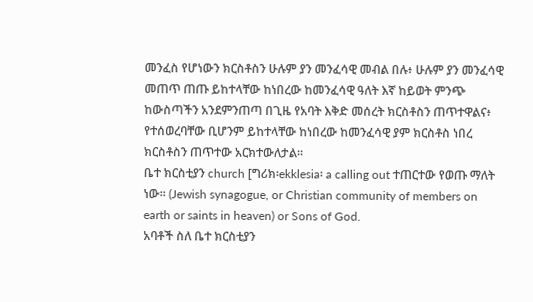መንፈስ የሆነውን ክርስቶስን ሁሉም ያን መንፈሳዊ መብል በሉ፥ ሁሉም ያን መንፈሳዊ መጠጥ ጠጡ ይከተላቸው ከነበረው ከመንፈሳዊ ዓለት እኛ ከይወት ምንጭ ከውስጣችን አንደምንጠጣ በጊዜ የአባት እቅድ መሰረት ክርስቶስን ጠጥተዋልና፥ የተሰወረባቸው ቢሆንም ይከተላቸው ከነበረው ከመንፈሳዊ ያም ክርስቶስ ነበረ ክርስቶስን ጠጥተው አርክተውለታል።
ቤተ ክርስቲያን church [ግሪክ፡ekklesia፡ a calling out ተጠርተው የወጡ ማለት ነው። (Jewish synagogue, or Christian community of members on earth or saints in heaven) or Sons of God.
አባቶች ስለ ቤተ ክርስቲያን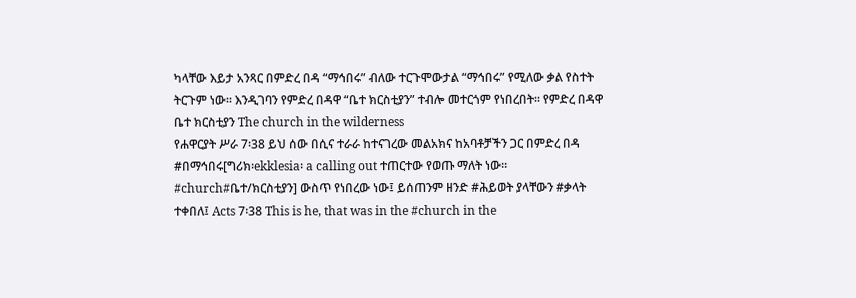ካላቸው እይታ አንጻር በምድረ በዳ “ማኅበሩ” ብለው ተርጉሞውታል “ማኅበሩ” የሚለው ቃል የስተት ትርጉም ነው። እንዲገባን የምድረ በዳዋ “ቤተ ክርስቲያን” ተብሎ መተርጎም የነበረበት። የምድረ በዳዋ ቤተ ክርስቲያን The church in the wilderness
የሐዋርያት ሥራ 7፡38 ይህ ሰው በሲና ተራራ ከተናገረው መልአክና ከአባቶቻችን ጋር በምድረ በዳ #በማኅበሩ[ግሪክ፡ekklesia፡ a calling out ተጠርተው የወጡ ማለት ነው። #church#ቤተ/ክርስቲያን] ውስጥ የነበረው ነው፤ ይሰጠንም ዘንድ #ሕይወት ያላቸውን #ቃላት ተቀበለ፤ Acts 7፡38 This is he, that was in the #church in the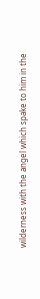wilderness with the angel which spake to him in the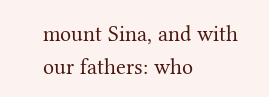mount Sina, and with our fathers: who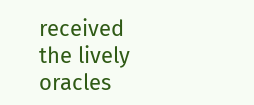received the lively oracles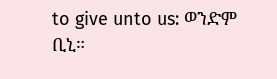to give unto us: ወንድም ቢኒ።